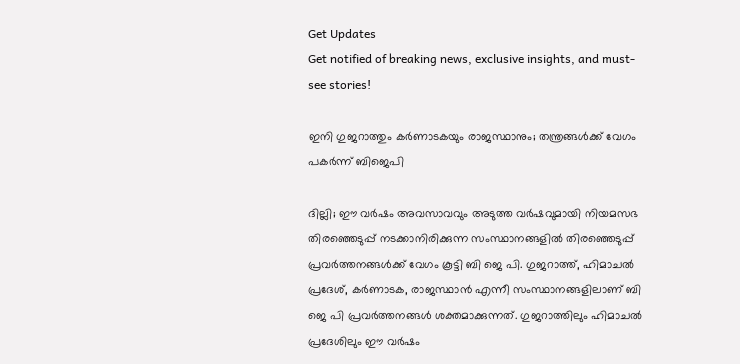Get Updates
Get notified of breaking news, exclusive insights, and must-see stories!

ഇനി ഗുജറാത്തും കർണാടകയും രാജസ്ഥാനും; തന്ത്രങ്ങൾക്ക് വേഗം പകർന്ന് ബിജെപി

ദില്ലി; ഈ വർഷം അവസാവവും അടുത്ത വർഷവുമായി നിയമസഭ തിരഞ്ഞെടുപ്പ് നടക്കാനിരിക്കുന്ന സംസ്ഥാനങ്ങളിൽ തിരഞ്ഞെടുപ്പ് പ്രവർത്തനങ്ങൾക്ക് വേഗം കൂട്ടി ബി ജെ പി. ഗുജറാത്ത്, ഹിമാചൽ പ്രദേശ്, കർണാടക, രാജസ്ഥാൻ എന്നീ സംസ്ഥാനങ്ങളിലാണ് ബി ജെ പി പ്രവർത്തനങ്ങൾ ശക്തമാക്കുന്നത്. ഗുജറാത്തിലും ഹിമാചൽ പ്രദേശിലും ഈ വർഷം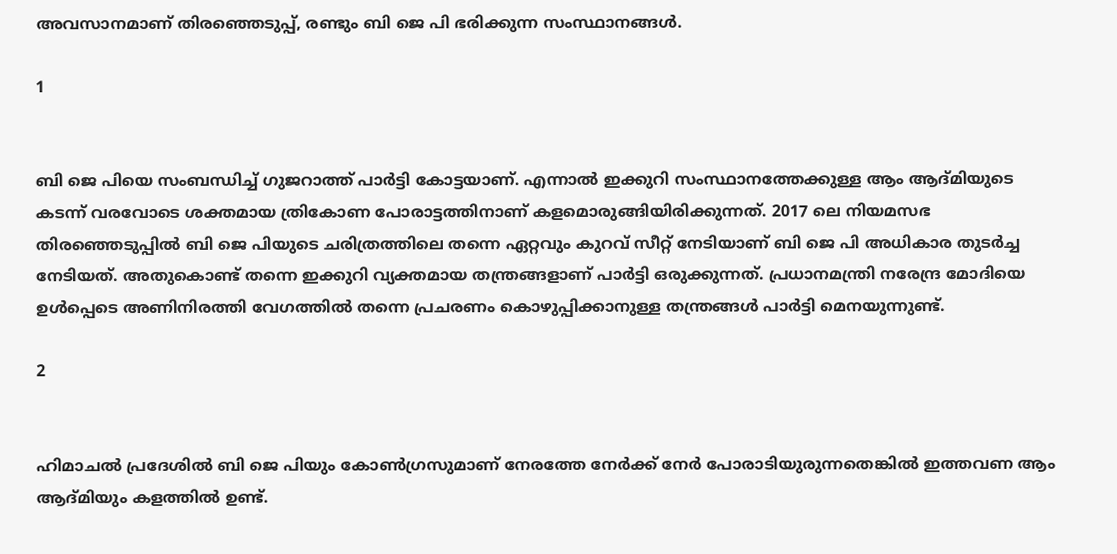അവസാനമാണ് തിരഞ്ഞെടുപ്പ്, രണ്ടും ബി ജെ പി ഭരിക്കുന്ന സംസ്ഥാനങ്ങൾ.

1


ബി ജെ പിയെ സംബന്ധിച്ച് ഗുജറാത്ത് പാർട്ടി കോട്ടയാണ്. എന്നാൽ ഇക്കുറി സംസ്ഥാനത്തേക്കുള്ള ആം ആദ്മിയുടെ കടന്ന് വരവോടെ ശക്തമായ ത്രികോണ പോരാട്ടത്തിനാണ് കളമൊരുങ്ങിയിരിക്കുന്നത്. 2017 ലെ നിയമസഭ തിരഞ്ഞെടുപ്പിൽ ബി ജെ പിയുടെ ചരിത്രത്തിലെ തന്നെ ഏറ്റവും കുറവ് സീറ്റ് നേടിയാണ് ബി ജെ പി അധികാര തുടർച്ച നേടിയത്. അതുകൊണ്ട് തന്നെ ഇക്കുറി വ്യക്തമായ തന്ത്രങ്ങളാണ് പാർട്ടി ഒരുക്കുന്നത്. പ്രധാനമന്ത്രി നരേന്ദ്ര മോദിയെ ഉൾപ്പെടെ അണിനിരത്തി വേഗത്തിൽ തന്നെ പ്രചരണം കൊഴുപ്പിക്കാനുള്ള തന്ത്രങ്ങൾ പാർട്ടി മെനയുന്നുണ്ട്.

2


ഹിമാചൽ പ്രദേശിൽ ബി ജെ പിയും കോൺഗ്രസുമാണ് നേരത്തേ നേർക്ക് നേർ പോരാടിയുരുന്നതെങ്കിൽ ഇത്തവണ ആം ആദ്മിയും കളത്തിൽ ഉണ്ട്.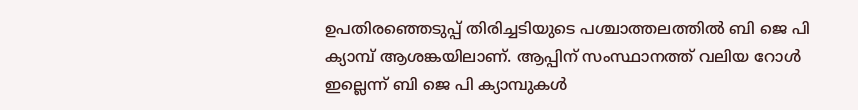ഉപതിരഞ്ഞെടുപ്പ് തിരിച്ചടിയുടെ പശ്ചാത്തലത്തിൽ ബി ജെ പി ക്യാമ്പ് ആശങ്കയിലാണ്. ആപ്പിന് സംസ്ഥാനത്ത് വലിയ റോൾ ഇല്ലെന്ന് ബി ജെ പി ക്യാമ്പുകൾ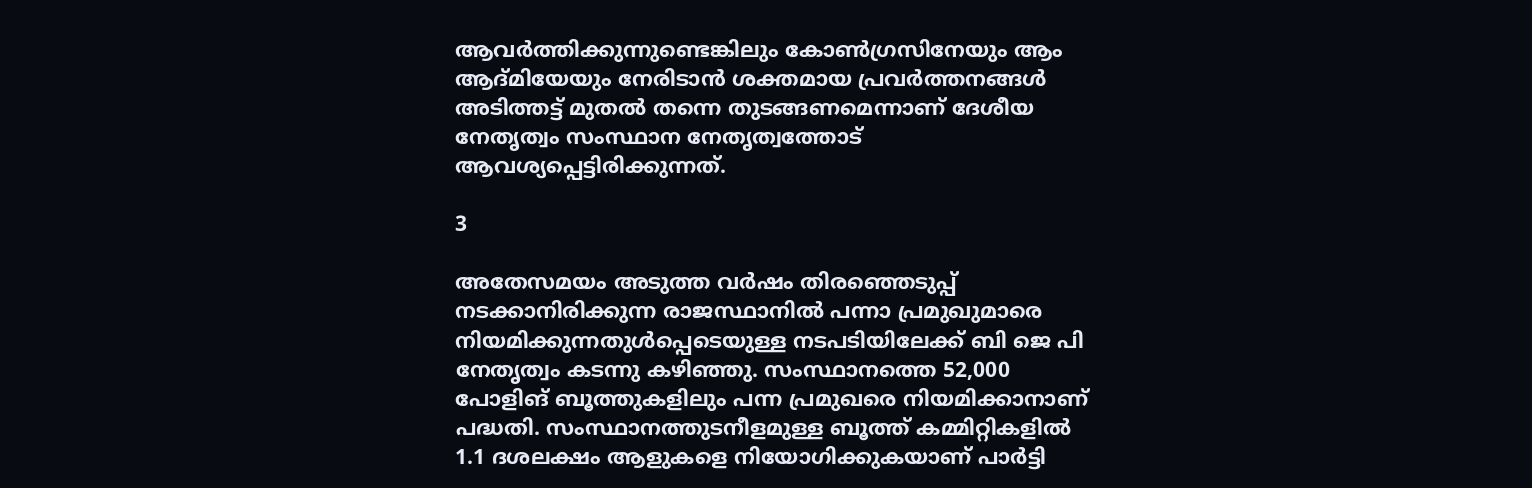ആവർത്തിക്കുന്നുണ്ടെങ്കിലും കോൺഗ്രസിനേയും ആം ആദ്മിയേയും നേരിടാൻ ശക്തമായ പ്രവർത്തനങ്ങൾ അടിത്തട്ട് മുതൽ തന്നെ തുടങ്ങണമെന്നാണ് ദേശീയ നേതൃത്വം സംസ്ഥാന നേതൃത്വത്തോട് ആവശ്യപ്പെട്ടിരിക്കുന്നത്.

3

അതേസമയം അടുത്ത വർഷം തിരഞ്ഞെടുപ്പ് നടക്കാനിരിക്കുന്ന രാജസ്ഥാനിൽ പന്നാ പ്രമുഖുമാരെ നിയമിക്കുന്നതുൾപ്പെടെയുള്ള നടപടിയിലേക്ക് ബി ജെ പി നേതൃത്വം കടന്നു കഴിഞ്ഞു. സംസ്ഥാനത്തെ 52,000 പോളിങ് ബൂത്തുകളിലും പന്ന പ്രമുഖരെ നിയമിക്കാനാണ് പദ്ധതി. സംസ്ഥാനത്തുടനീളമുള്ള ബൂത്ത് കമ്മിറ്റികളിൽ 1.1 ദശലക്ഷം ആളുകളെ നിയോഗിക്കുകയാണ് പാർട്ടി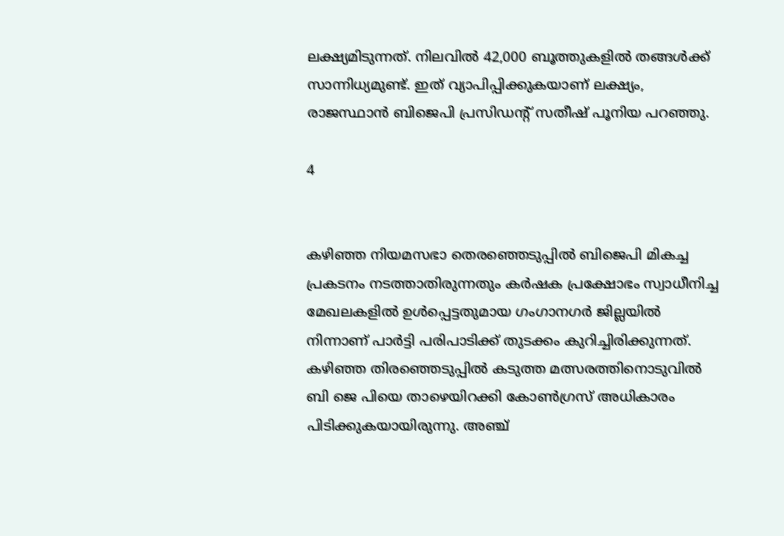ലക്ഷ്യമിടുന്നത്. നിലവിൽ 42,000 ബൂത്തുകളിൽ തങ്ങൾക്ക് സാന്നിധ്യമുണ്ട്. ഇത് വ്യാപിപ്പിക്കുകയാണ് ലക്ഷ്യം, രാജസ്ഥാൻ ബിജെപി പ്രസിഡന്റ് സതീഷ് പൂനിയ പറഞ്ഞു.

4


കഴിഞ്ഞ നിയമസഭാ തെരഞ്ഞെടുപ്പിൽ ബിജെപി മികച്ച പ്രകടനം നടത്താതിരുന്നതും കർഷക പ്രക്ഷോഭം സ്വാധീനിച്ച മേഖലകളിൽ ഉൾപ്പെട്ടതുമായ ഗംഗാനഗർ ജില്ലയിൽ നിന്നാണ് പാർട്ടി പരിപാടിക്ക് തുടക്കം കുറിച്ചിരിക്കുന്നത്. കഴിഞ്ഞ തിരഞ്ഞെടുപ്പിൽ കടുത്ത മത്സരത്തിനൊടുവിൽ ബി ജെ പിയെ താഴെയിറക്കി കോൺഗ്രസ് അധികാരം പിടിക്കുകയായിരുന്നു. അഞ്ച്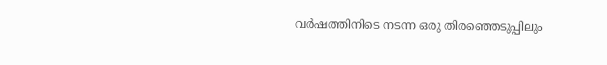വർഷത്തിനിടെ നടന്ന ഒരു തിരഞ്ഞെടുപ്പിലും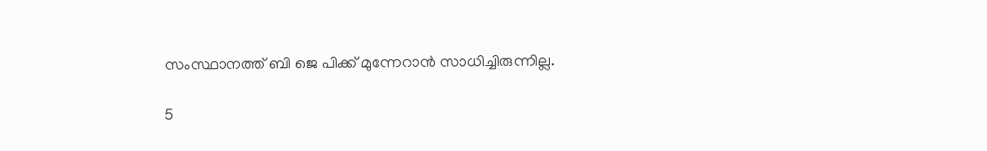സംസ്ഥാനത്ത് ബി ജെ പിക്ക് മുന്നേറാൻ സാധിച്ചിരുന്നില്ല.

5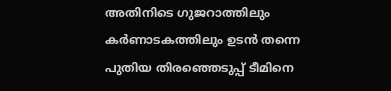അതിനിടെ ഗുജറാത്തിലും കർണാടകത്തിലും ഉടൻ തന്നെ പുതിയ തിരഞ്ഞെടുപ്പ് ടീമിനെ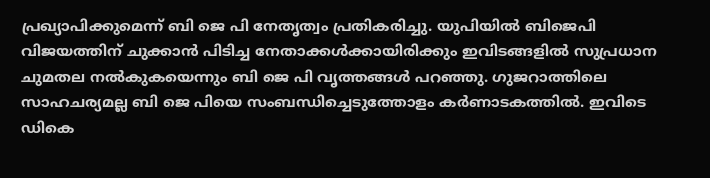പ്രഖ്യാപിക്കുമെന്ന് ബി ജെ പി നേതൃത്വം പ്രതികരിച്ചു. യുപിയിൽ ബിജെപി വിജയത്തിന് ചുക്കാൻ പിടിച്ച നേതാക്കൾക്കായിരിക്കും ഇവിടങ്ങളിൽ സുപ്രധാന ചുമതല നൽകുകയെന്നും ബി ജെ പി വൃത്തങ്ങൾ പറഞ്ഞു. ഗുജറാത്തിലെ സാഹചര്യമല്ല ബി ജെ പിയെ സംബന്ധിച്ചെടുത്തോളം കർണാടകത്തിൽ. ഇവിടെ ഡികെ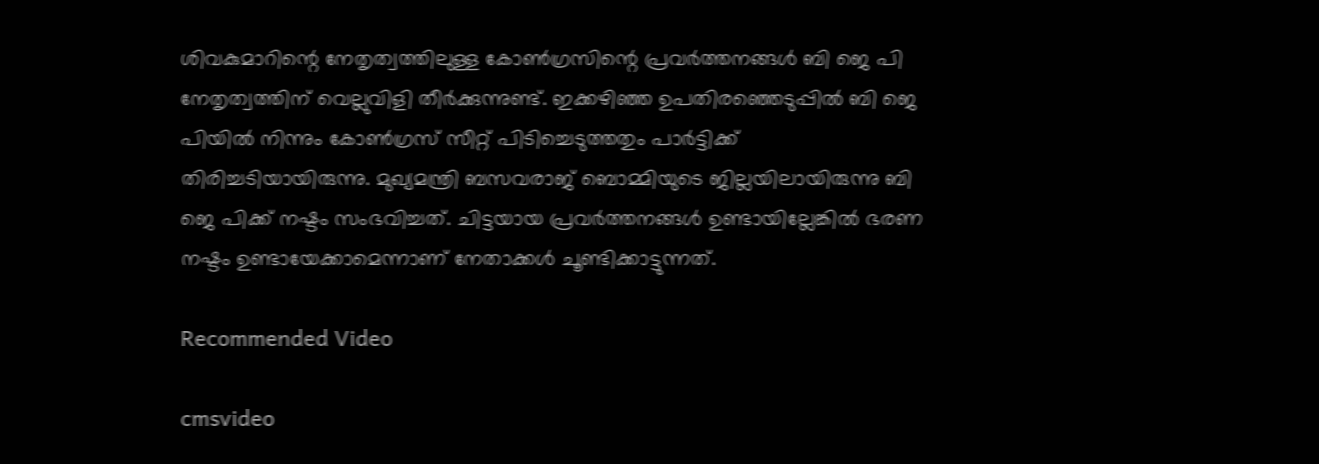ശിവകുമാറിന്റെ നേതൃത്വത്തിലുള്ള കോൺഗ്രസിന്റെ പ്രവർത്തനങ്ങൾ ബി ജെ പി നേതൃത്വത്തിന് വെല്ലുവിളി തീർക്കുന്നുണ്ട്. ഇക്കഴിഞ്ഞ ഉപതിരഞ്ഞെടുപ്പിൽ ബി ജെ പിയിൽ നിന്നും കോൺഗ്രസ് സീറ്റ് പിടിച്ചെടുത്തതും പാർട്ടിക്ക് തിരിച്ചടിയായിരുന്നു. മുഖ്യമന്ത്രി ബസവരാജ് ബൊമ്മിയുടെ ജില്ലയിലായിരുന്നു ബി ജെ പിക്ക് നഷ്ടം സംഭവിച്ചത്. ചിട്ടയായ പ്രവർത്തനങ്ങൾ ഉണ്ടായില്ലേങ്കിൽ ഭരണ നഷ്ടം ഉണ്ടായേക്കാമെന്നാണ് നേതാക്കൾ ചൂണ്ടിക്കാട്ടുന്നത്.

Recommended Video

cmsvideo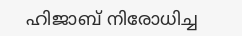ഹിജാബ് നിരോധിച്ച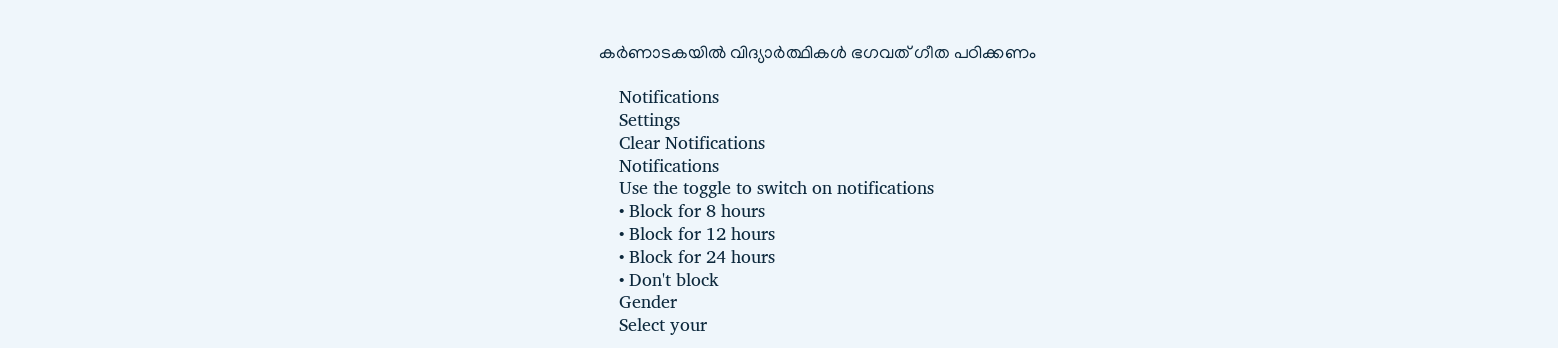കര്‍ണാടകയില്‍ വിദ്യാര്‍ത്ഥികള്‍ ഭഗവത് ഗീത പഠിക്കണം

    Notifications
    Settings
    Clear Notifications
    Notifications
    Use the toggle to switch on notifications
    • Block for 8 hours
    • Block for 12 hours
    • Block for 24 hours
    • Don't block
    Gender
    Select your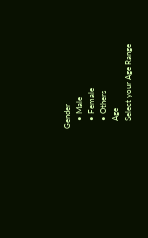Gender
    • Male
    • Female
    • Others
    Age
    Select your Age Range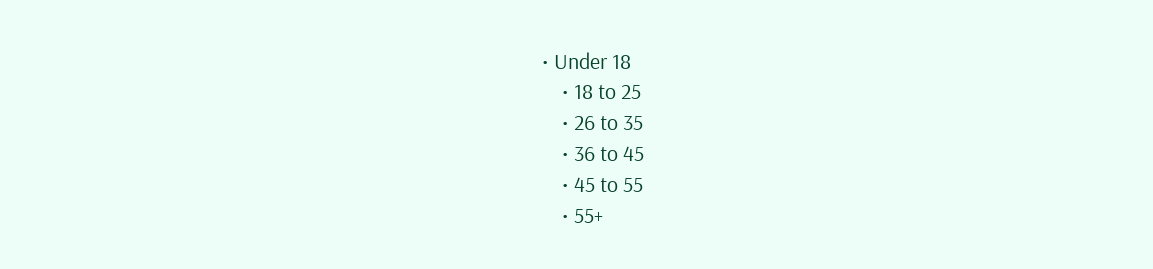• Under 18
    • 18 to 25
    • 26 to 35
    • 36 to 45
    • 45 to 55
    • 55+